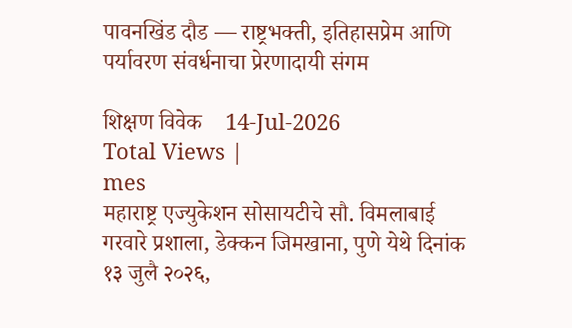पावनखिंड दौड — राष्ट्रभक्ती, इतिहासप्रेम आणि पर्यावरण संवर्धनाचा प्रेरणादायी संगम

शिक्षण विवेक    14-Jul-2026
Total Views |
mes
महाराष्ट्र एज्युकेशन सोसायटीचे सौ. विमलाबाई गरवारे प्रशाला, डेक्कन जिमखाना, पुणे येथे दिनांक १३ जुलै २०२६,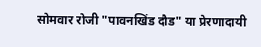सोमवार रोजी "पावनखिंड दौड" या प्रेरणादायी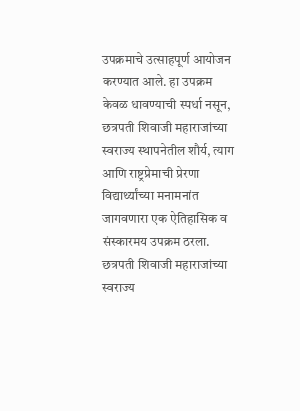उपक्रमाचे उत्साहपूर्ण आयोजन करण्यात आले. हा उपक्रम केवळ धावण्याची स्पर्धा नसून, छत्रपती शिवाजी महाराजांच्या स्वराज्य स्थापनेतील शौर्य, त्याग आणि राष्ट्रप्रेमाची प्रेरणा विद्यार्थ्यांच्या मनामनांत जागवणारा एक ऐतिहासिक व संस्कारमय उपक्रम ठरला.
छत्रपती शिवाजी महाराजांच्या स्वराज्य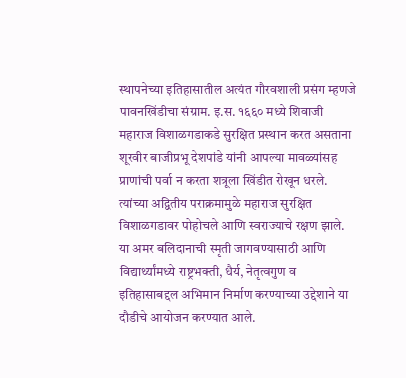स्थापनेच्या इतिहासातील अत्यंत गौरवशाली प्रसंग म्हणजे पावनखिंडीचा संग्राम. इ.स. १६६० मध्ये शिवाजी महाराज विशाळगडाकडे सुरक्षित प्रस्थान करत असताना शूरवीर बाजीप्रभू देशपांडे यांनी आपल्या मावळ्यांसह प्राणांची पर्वा न करता शत्रूला खिंडीत रोखून धरले. त्यांच्या अद्वितीय पराक्रमामुळे महाराज सुरक्षित विशाळगडावर पोहोचले आणि स्वराज्याचे रक्षण झाले. या अमर बलिदानाची स्मृती जागवण्यासाठी आणि विद्यार्थ्यांमध्ये राष्ट्रभक्ती, धैर्य, नेतृत्वगुण व इतिहासाबद्दल अभिमान निर्माण करण्याच्या उद्देशाने या दौडीचे आयोजन करण्यात आले.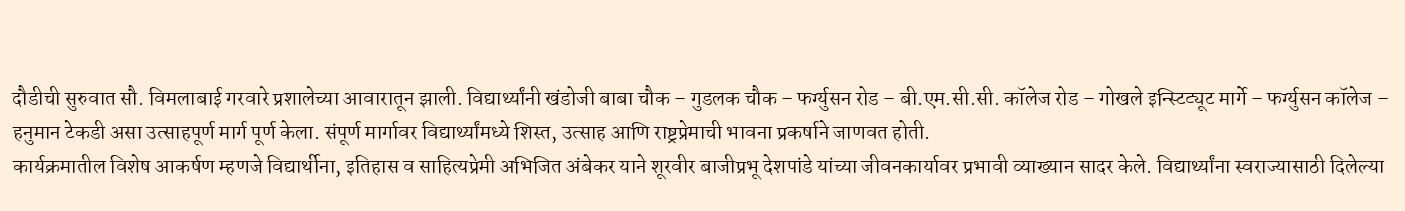दौडीची सुरुवात सौ. विमलाबाई गरवारे प्रशालेच्या आवारातून झाली. विद्यार्थ्यांनी खंडोजी बाबा चौक – गुडलक चौक – फर्ग्युसन रोड – बी.एम.सी.सी. कॉलेज रोड – गोखले इन्स्टिट्यूट मार्गे – फर्ग्युसन कॉलेज – हनुमान टेकडी असा उत्साहपूर्ण मार्ग पूर्ण केला. संपूर्ण मार्गावर विद्यार्थ्यांमध्ये शिस्त, उत्साह आणि राष्ट्रप्रेमाची भावना प्रकर्षाने जाणवत होती.
कार्यक्रमातील विशेष आकर्षण म्हणजे विद्यार्थीना, इतिहास व साहित्यप्रेमी अभिजित अंबेकर याने शूरवीर बाजीप्रभू देशपांडे यांच्या जीवनकार्यावर प्रभावी व्याख्यान सादर केले. विद्यार्थ्यांना स्वराज्यासाठी दिलेल्या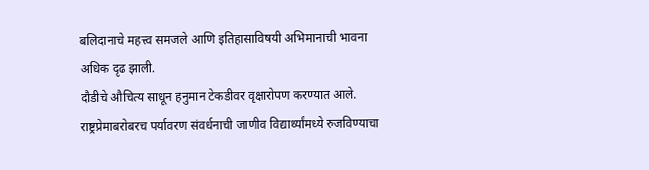बलिदानाचे महत्त्व समजले आणि इतिहासाविषयी अभिमानाची भावना अधिक दृढ झाली.
दौडीचे औचित्य साधून हनुमान टेकडीवर वृक्षारोपण करण्यात आले. राष्ट्रप्रेमाबरोबरच पर्यावरण संवर्धनाची जाणीव विद्यार्थ्यांमध्ये रुजविण्याचा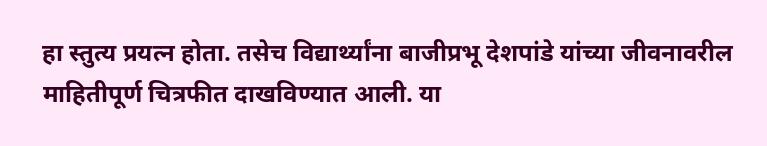हा स्तुत्य प्रयत्न होता. तसेच विद्यार्थ्यांना बाजीप्रभू देशपांडे यांच्या जीवनावरील माहितीपूर्ण चित्रफीत दाखविण्यात आली. या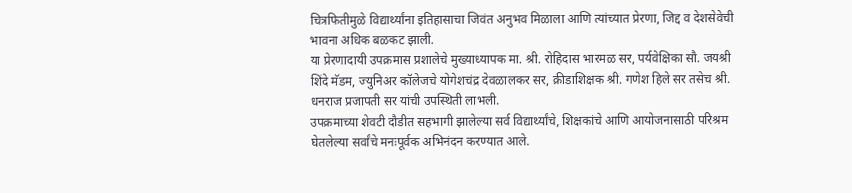चित्रफितीमुळे विद्यार्थ्यांना इतिहासाचा जिवंत अनुभव मिळाला आणि त्यांच्यात प्रेरणा, जिद्द व देशसेवेची भावना अधिक बळकट झाली.
या प्रेरणादायी उपक्रमास प्रशालेचे मुख्याध्यापक मा. श्री. रोहिदास भारमळ सर, पर्यवेक्षिका सौ. जयश्री शिंदे मॅडम, ज्युनिअर कॉलेजचे योगेशचंद्र देवळालकर सर, क्रीडाशिक्षक श्री. गणेश हिले सर तसेच श्री. धनराज प्रजापती सर यांची उपस्थिती लाभली.
उपक्रमाच्या शेवटी दौडीत सहभागी झालेल्या सर्व विद्यार्थ्यांचे, शिक्षकांचे आणि आयोजनासाठी परिश्रम घेतलेल्या सर्वांचे मनःपूर्वक अभिनंदन करण्यात आले.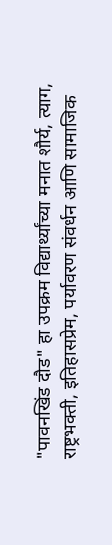"पावनखिंड दौड" हा उपक्रम विद्यार्थ्यांच्या मनात शौर्य, त्याग, राष्ट्रभक्ती, इतिहासप्रेम, पर्यावरण संवर्धन आणि सामाजिक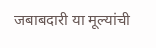जबाबदारी या मूल्यांची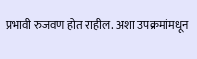प्रभावी रुजवण होत राहील. अशा उपक्रमांमधून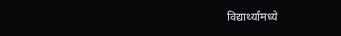विद्यार्थ्यांमध्ये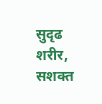सुदृढ शरीर, सशक्त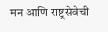मन आणि राष्ट्रसेवेची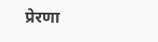प्रेरणा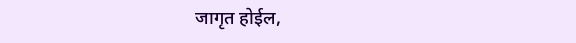जागृत होईल,